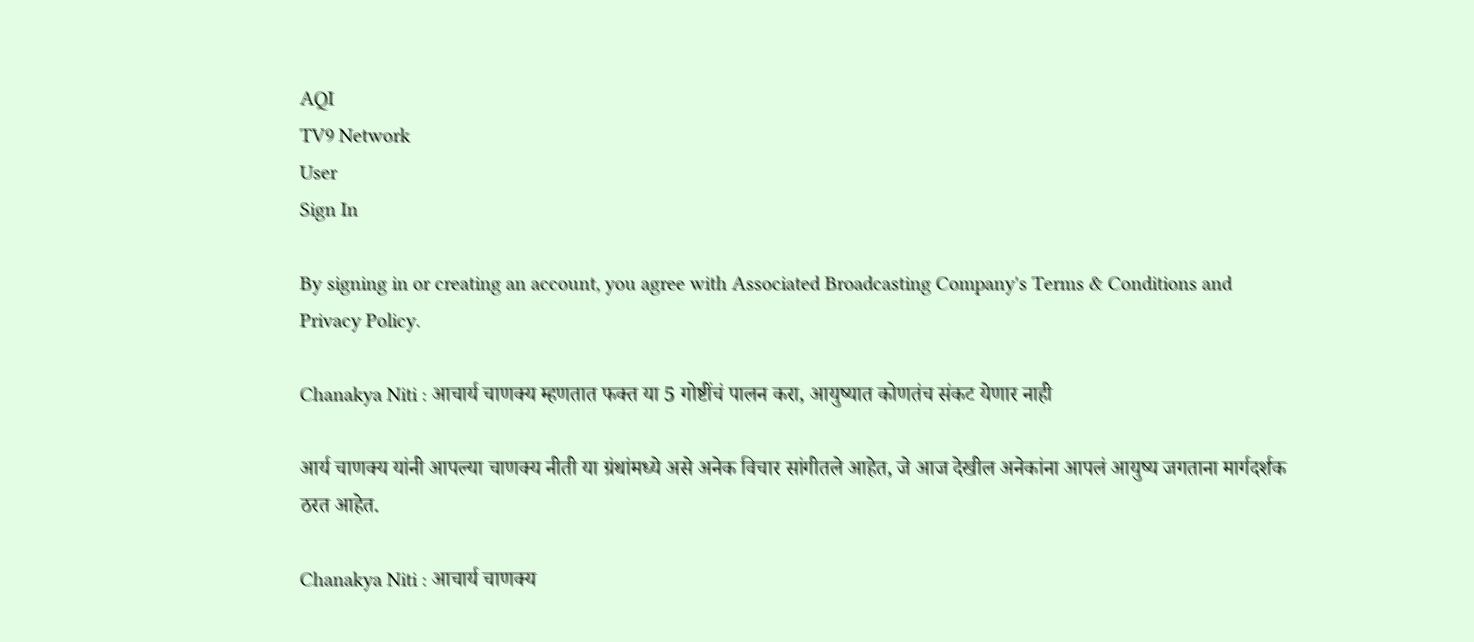AQI
TV9 Network
User
Sign In

By signing in or creating an account, you agree with Associated Broadcasting Company's Terms & Conditions and Privacy Policy.

Chanakya Niti : आचार्य चाणक्य म्हणतात फक्त या 5 गोष्टींचं पालन करा, आयुष्यात कोणतंच संकट येणार नाही

आर्य चाणक्य यांनी आपल्या चाणक्य नीती या ग्रंथांमध्ये असे अनेक विचार सांगीतले आहेत, जे आज देखील अनेकांना आपलं आयुष्य जगताना मार्गदर्शक ठरत आहेत.

Chanakya Niti : आचार्य चाणक्य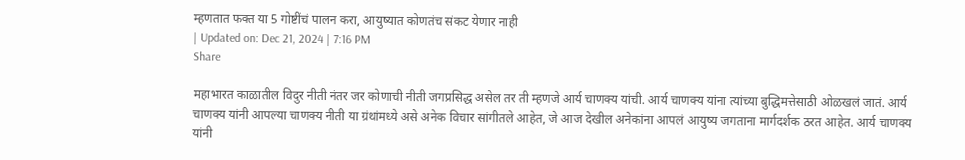म्हणतात फक्त या 5 गोष्टींचं पालन करा, आयुष्यात कोणतंच संकट येणार नाही
| Updated on: Dec 21, 2024 | 7:16 PM
Share

महाभारत काळातील विदुर नीती नंतर जर कोणाची नीती जगप्रसिद्ध असेल तर ती म्हणजे आर्य चाणक्य यांची. आर्य चाणक्य यांना त्यांच्या बुद्धिमत्तेसाठी ओळखलं जातं. आर्य चाणक्य यांनी आपल्या चाणक्य नीती या ग्रंथांमध्ये असे अनेक विचार सांगीतले आहेत, जे आज देखील अनेकांना आपलं आयुष्य जगताना मार्गदर्शक ठरत आहेत. आर्य चाणक्य यांनी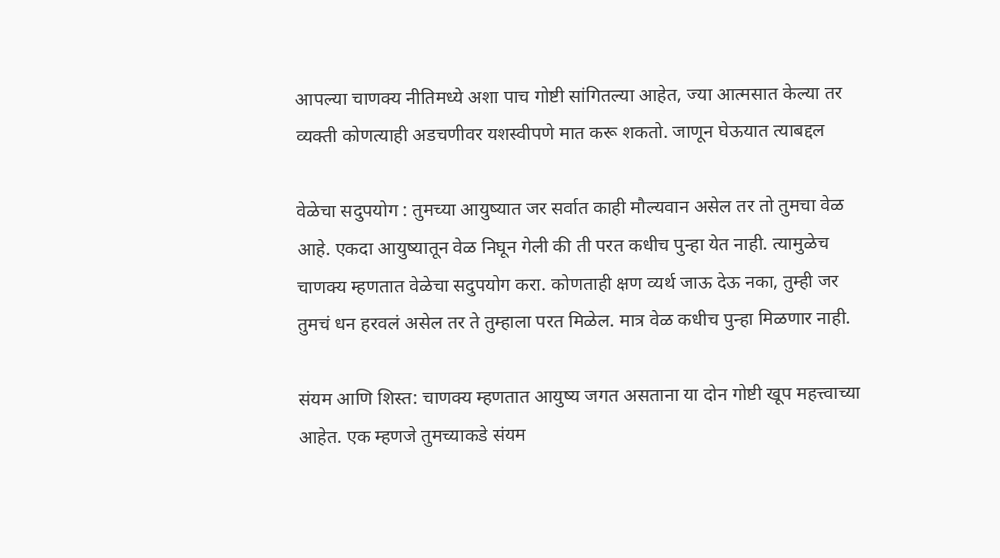आपल्या चाणक्य नीतिमध्ये अशा पाच गोष्टी सांगितल्या आहेत, ज्या आत्मसात केल्या तर व्यक्ती कोणत्याही अडचणीवर यशस्वीपणे मात करू शकतो. जाणून घेऊयात त्याबद्दल

वेळेचा सदुपयोग : तुमच्या आयुष्यात जर सर्वात काही मौल्यवान असेल तर तो तुमचा वेळ आहे. एकदा आयुष्यातून वेळ निघून गेली की ती परत कधीच पुन्हा येत नाही. त्यामुळेच चाणक्य म्हणतात वेळेचा सदुपयोग करा. कोणताही क्षण व्यर्थ जाऊ देऊ नका, तुम्ही जर तुमचं धन हरवलं असेल तर ते तुम्हाला परत मिळेल. मात्र वेळ कधीच पुन्हा मिळणार नाही.

संयम आणि शिस्त: चाणक्य म्हणतात आयुष्य जगत असताना या दोन गोष्टी खूप महत्त्वाच्या आहेत. एक म्हणजे तुमच्याकडे संयम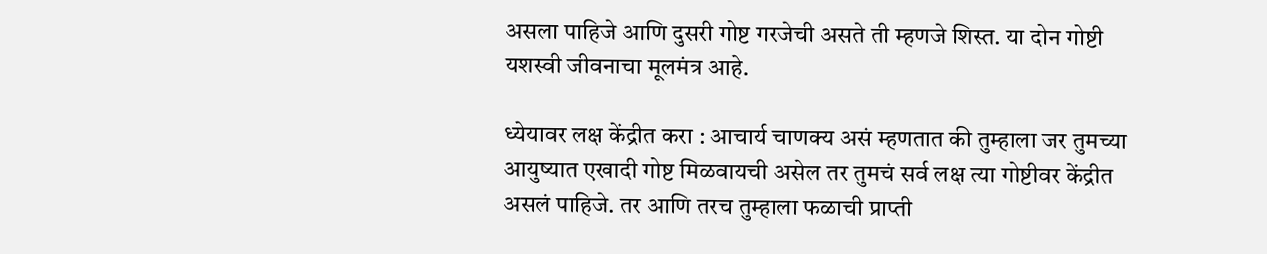असला पाहिजे आणि दुसरी गोष्ट गरजेची असते ती म्हणजे शिस्त. या दोन गोष्टी यशस्वी जीवनाचा मूलमंत्र आहे.

ध्येयावर लक्ष केंद्रीत करा : आचार्य चाणक्य असं म्हणतात की तुम्हाला जर तुमच्या आयुष्यात एखादी गोष्ट मिळवायची असेल तर तुमचं सर्व लक्ष त्या गोष्टीवर केंद्रीत असलं पाहिजे. तर आणि तरच तुम्हाला फळाची प्राप्ती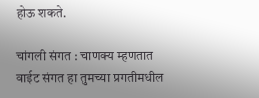होऊ शकते.

चांगली संगत : चाणक्य म्हणतात वाईट संगत हा तुमच्या प्रगतीमधील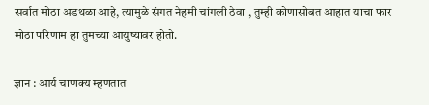सर्वात मोठा अडथळा आहे, त्यामुळे संगत नेहमी चांगली ठेवा , तुम्ही कोणासोबत आहात याचा फार मोठा परिणाम हा तुमच्या आयुष्यावर होतो.

ज्ञान : आर्य चाणक्य म्हणतात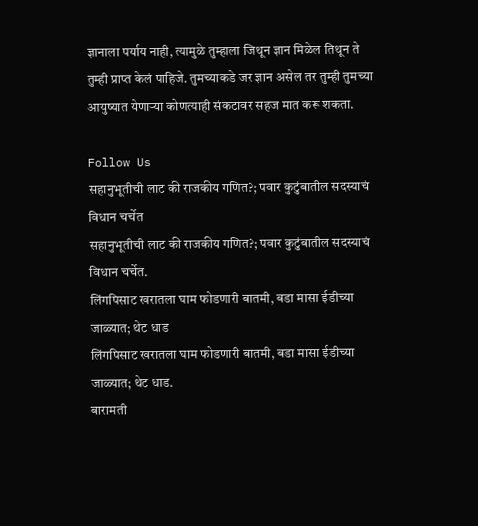ज्ञानाला पर्याय नाही, त्यामुळे तुम्हाला जिथून ज्ञान मिळेल तिथून ते तुम्ही प्राप्त केलं पाहिजे. तुमच्याकडे जर ज्ञान असेल तर तुम्ही तुमच्या आयुष्यात येणाऱ्या कोणत्याही संकटावर सहज मात करू शकता.

Follow Us
सहानुभूतीची लाट की राजकीय गणित?; पवार कुटुंबातील सदस्याचं विधान चर्चेत
सहानुभूतीची लाट की राजकीय गणित?; पवार कुटुंबातील सदस्याचं विधान चर्चेत.
लिंगपिसाट खरातला घाम फोडणारी बातमी, बडा मासा ईडीच्या जाळ्यात; थेट धाड
लिंगपिसाट खरातला घाम फोडणारी बातमी, बडा मासा ईडीच्या जाळ्यात; थेट धाड.
बारामती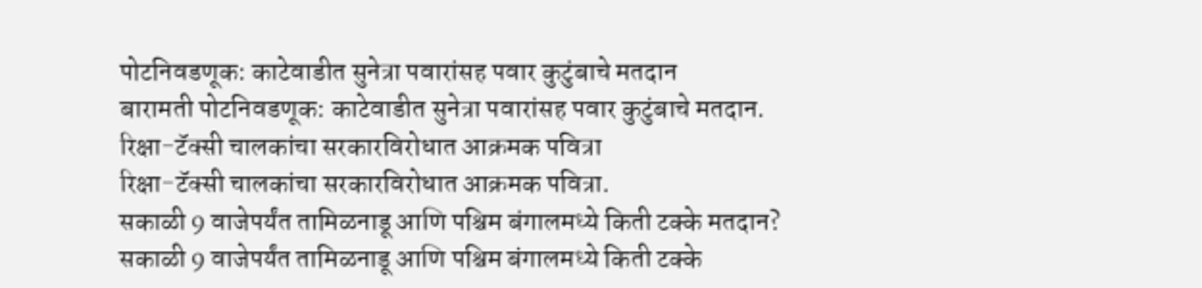पोटनिवडणूक: काटेवाडीत सुनेत्रा पवारांसह पवार कुटुंबाचे मतदान
बारामती पोटनिवडणूक: काटेवाडीत सुनेत्रा पवारांसह पवार कुटुंबाचे मतदान.
रिक्षा-टॅक्सी चालकांचा सरकारविरोधात आक्रमक पवित्रा
रिक्षा-टॅक्सी चालकांचा सरकारविरोधात आक्रमक पवित्रा.
सकाळी 9 वाजेपर्यंत तामिळनाडू आणि पश्चिम बंगालमध्ये किती टक्के मतदान?
सकाळी 9 वाजेपर्यंत तामिळनाडू आणि पश्चिम बंगालमध्ये किती टक्के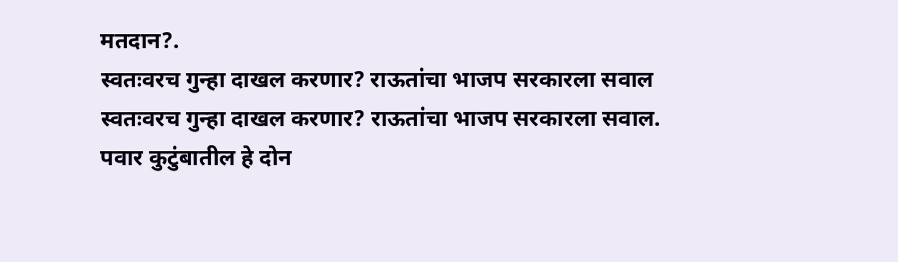मतदान?.
स्वतःवरच गुन्हा दाखल करणार? राऊतांचा भाजप सरकारला सवाल
स्वतःवरच गुन्हा दाखल करणार? राऊतांचा भाजप सरकारला सवाल.
पवार कुटुंबातील हे दोन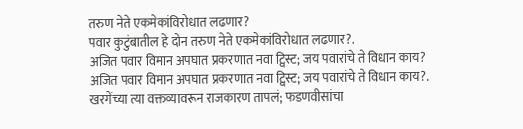तरुण नेते एकमेकांविरोधात लढणार?
पवार कुटुंबातील हे दोन तरुण नेते एकमेकांविरोधात लढणार?.
अजित पवार विमान अपघात प्रकरणात नवा ट्विस्ट; जय पवारांचे ते विधान काय?
अजित पवार विमान अपघात प्रकरणात नवा ट्विस्ट; जय पवारांचे ते विधान काय?.
खरगेंच्या त्या वक्तव्यावरून राजकारण तापलं; फडणवीसांचा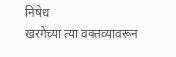निषेध
खरगेंच्या त्या वक्तव्यावरून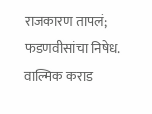राजकारण तापलं; फडणवीसांचा निषेध.
वाल्मिक कराड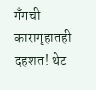गँगची कारागृहातही दहशत! थेट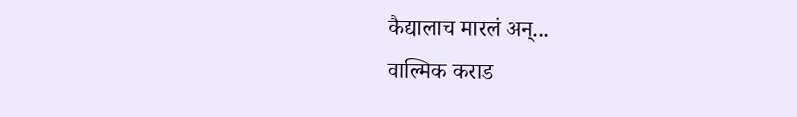कैद्यालाच मारलं अन्...
वाल्मिक कराड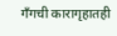गँगची कारागृहातही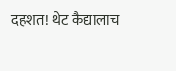दहशत! थेट कैद्यालाच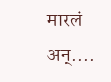मारलं अन्....